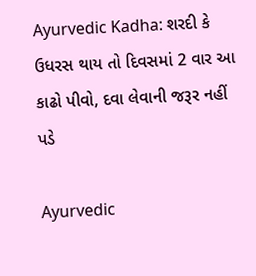Ayurvedic Kadha: શરદી કે ઉધરસ થાય તો દિવસમાં 2 વાર આ કાઢો પીવો, દવા લેવાની જરૂર નહીં પડે

Ayurvedic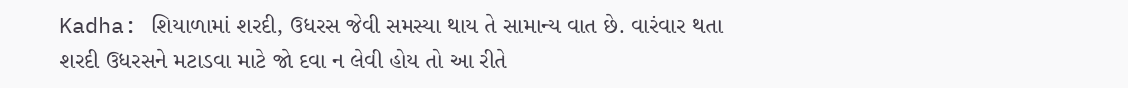Kadha: શિયાળામાં શરદી, ઉધરસ જેવી સમસ્યા થાય તે સામાન્ય વાત છે. વારંવાર થતા શરદી ઉધરસને મટાડવા માટે જો દવા ન લેવી હોય તો આ રીતે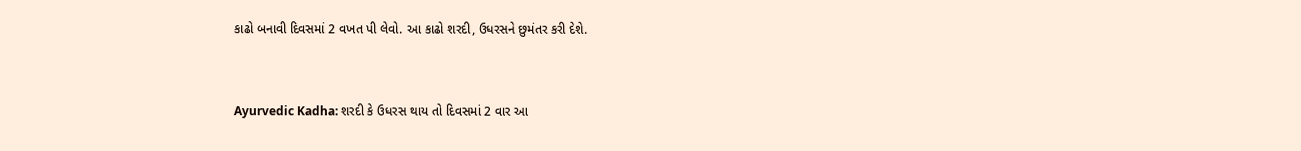કાઢો બનાવી દિવસમાં 2 વખત પી લેવો. આ કાઢો શરદી, ઉધરસને છુમંતર કરી દેશે.


Ayurvedic Kadha: શરદી કે ઉધરસ થાય તો દિવસમાં 2 વાર આ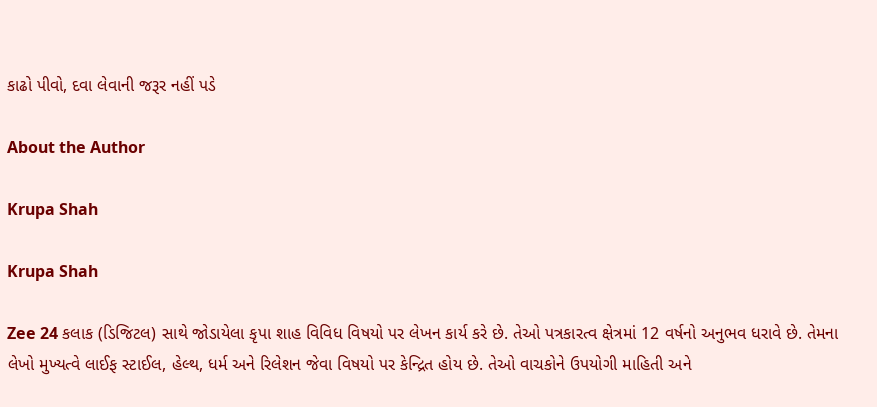કાઢો પીવો, દવા લેવાની જરૂર નહીં પડે

About the Author

Krupa Shah

Krupa Shah

Zee 24 કલાક (ડિજિટલ) સાથે જોડાયેલા કૃપા શાહ વિવિધ વિષયો પર લેખન કાર્ય કરે છે. તેઓ પત્રકારત્વ ક્ષેત્રમાં 12 વર્ષનો અનુભવ ધરાવે છે. તેમના લેખો મુખ્યત્વે લાઈફ સ્ટાઈલ, હેલ્થ, ધર્મ અને રિલેશન જેવા વિષયો પર કેન્દ્રિત હોય છે. તેઓ વાચકોને ઉપયોગી માહિતી અને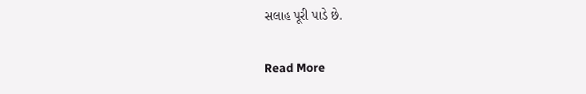સલાહ પૂરી પાડે છે.

Read More